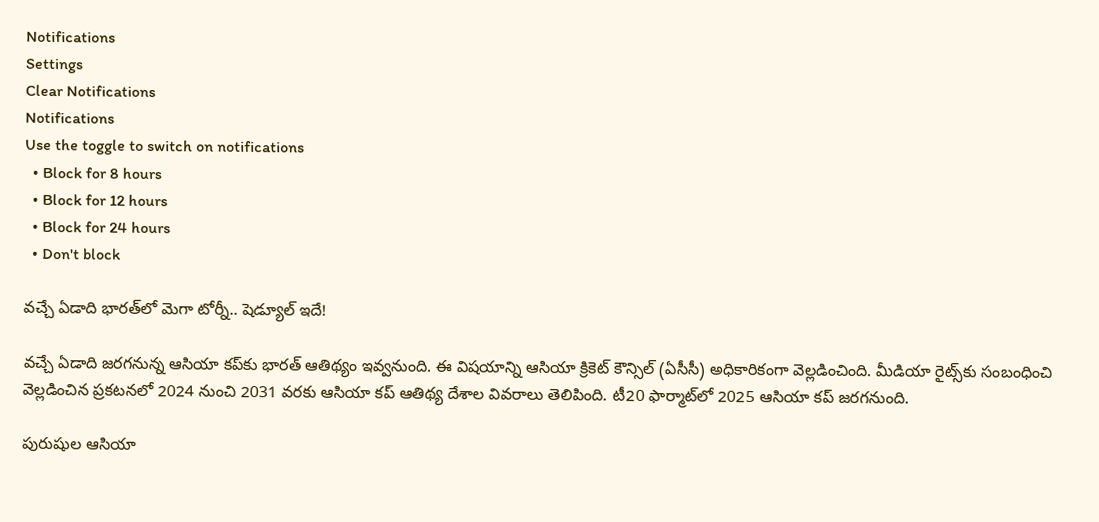Notifications
Settings
Clear Notifications
Notifications
Use the toggle to switch on notifications
  • Block for 8 hours
  • Block for 12 hours
  • Block for 24 hours
  • Don't block

వచ్చే ఏడాది భారత్‌లో మెగా టోర్నీ.. షెడ్యూల్ ఇదే!

వచ్చే ఏడాది జరగనున్న ఆసియా కప్‌కు భారత్ ఆతిథ్యం ఇవ్వనుంది. ఈ విషయాన్ని ఆసియా క్రికెట్ కౌన్సిల్ (ఏసీసీ) అధికారికంగా వెల్లడించింది. మీడియా రైట్స్‌కు సంబంధించి వెల్లడించిన ప్రకటనలో 2024 నుంచి 2031 వరకు ఆసియా కప్ ఆతిథ్య దేశాల వివరాలు తెలిపింది. టీ20 ఫార్మాట్‌లో 2025 ఆసియా కప్ జరగనుంది.

పురుషుల ఆసియా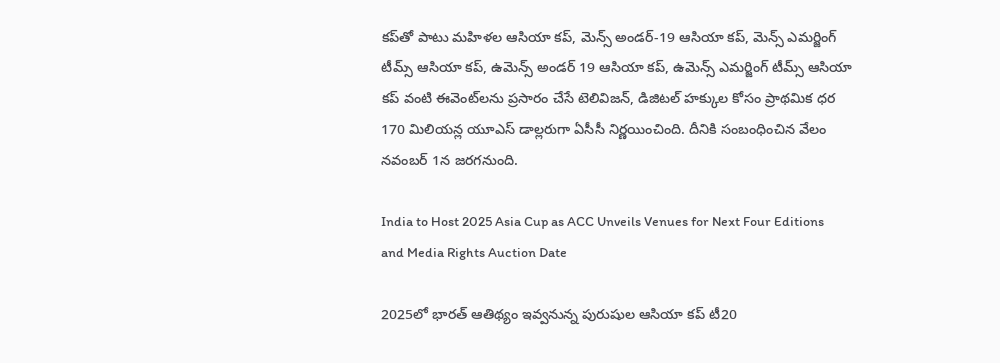కప్‌తో పాటు మహిళల ఆసియా కప్, మెన్స్ అండర్-19 ఆసియా కప్, మెన్స్ ఎమర్జింగ్ టీమ్స్ ఆసియా కప్, ఉమెన్స్ అండర్ 19 ఆసియా కప్, ఉమెన్స్ ఎమర్జింగ్ టీమ్స్ ఆసియా కప్ వంటి ఈవెంట్‌లను ప్రసారం చేసే టెలివిజన్, డిజిటల్ హక్కుల కోసం ప్రాథమిక ధర 170 మిలియన్ల యూఎస్‌ డాల్లరుగా ఏసీసీ నిర్ణయించింది. దీనికి సంబంధించిన వేలం నవంబర్ 1న జరగనుంది.

India to Host 2025 Asia Cup as ACC Unveils Venues for Next Four Editions and Media Rights Auction Date

2025లో భారత్ ఆతిథ్యం ఇవ్వనున్న పురుషుల ఆసియా కప్ టీ20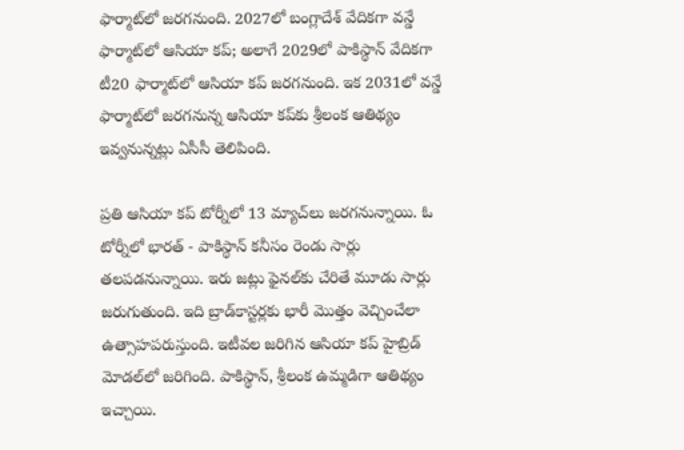ఫార్మాట్‌లో జరగనుంది. 2027లో బంగ్లాదేశ్ వేదికగా వన్డే ఫార్మాట్‌లో ఆసియా కప్; అలాగే 2029లో పాకిస్థాన్ వేదికగా టీ20 ఫార్మాట్‌లో ఆసియా కప్ జరగనుంది. ఇక 2031లో వన్డే ఫార్మాట్‌లో జరగనున్న ఆసియా కప్‌కు శ్రీలంక ఆతిథ్యం ఇవ్వనున్నట్లు ఏసీసీ తెలిపింది.

ప్రతి ఆసియా కప్ టోర్నీలో 13 మ్యాచ్‌లు జరగనున్నాయి. ఓ టోర్నీలో భారత్ - పాకిస్థాన్ కనీసం రెండు సార్లు తలపడనున్నాయి. ఇరు జట్లు ఫైనల్‌కు చేరితే మూడు సార్లు జరుగుతుంది. ఇది బ్రాడ్‌కాస్టర్లకు భారీ మొత్తం వెచ్చించేలా ఉత్సాహపరుస్తుంది. ఇటీవల జరిగిన ఆసియా కప్‌ హైబ్రిడ్ మోడల్‌లో జరిగింది. పాకిస్థాన్, శ్రీలంక ఉమ్మడిగా ఆతిథ్యం ఇచ్చాయి.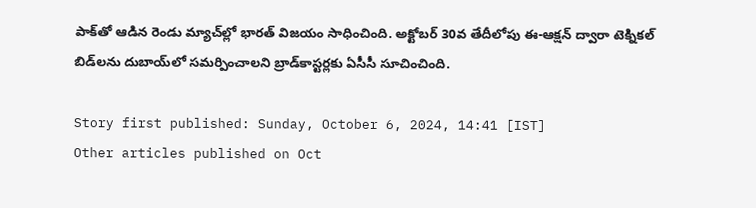పాక్‌తో ఆడిన రెండు మ్యాచ్‌ల్లో భారత్ విజయం సాధించింది. అక్టోబర్ 30వ తేదీలోపు ఈ-ఆక్షన్ ద్వారా టెక్నికల్ బిడ్‌లను దుబాయ్‌లో సమర్పించాలని బ్రాడ్‌కాస్టర్లకు ఏసీసీ సూచించింది.

Story first published: Sunday, October 6, 2024, 14:41 [IST]
Other articles published on Oct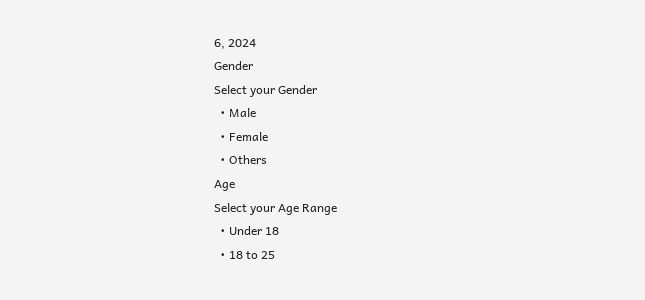6, 2024
Gender
Select your Gender
  • Male
  • Female
  • Others
Age
Select your Age Range
  • Under 18
  • 18 to 25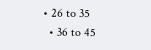• 26 to 35
  • 36 to 45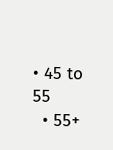• 45 to 55
  • 55+